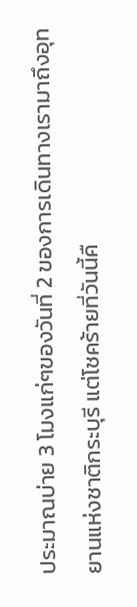ประมาณบ่าย 3 โมงแก่ๆของวันที่ 2 ของการเดินทางเรามาถึงอุทยานแห่งชาติกระบุรี แต่โชคร้ายที่วันนี้คื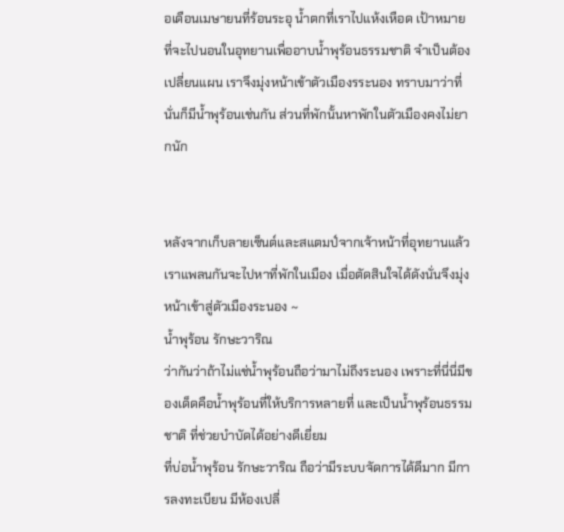อเดือนเมษายนที่ร้อนระอุ น้ำตกที่เราไปแห้งเหือด เป้าหมายที่จะไปนอนในอุทยานเพื่ออาบน้ำพุร้อนธรรมชาติ จำเป็นต้องเปลี่ยนแผน เราจึงมุ่งหน้าเข้าตัวเมืองรระนอง ทราบมาว่าที่นั่นก็มีน้ำพุร้อนเช่นกัน ส่วนที่พักนั้นหาพักในตัวเมืองคงไม่ยากนัก


หลังจากเก็บลายเซ็นต์และสแตมป์จากเจ้าหน้าที่อุทยานแล้ว เราแพลนกันจะไปหาที่พักในเมือง เมื่อตัดสินใจได้ดังนั่นจึงมุ่งหน้าเข้าสู่ตัวเมืองระนอง ~
น้ำพุร้อน รักษะวาริณ
ว่ากันว่าถ้าไม่แช่น้ำพุร้อนถือว่ามาไม่ถึงระนอง เพราะที่นี่นี่มีของเด็ดคือน้ำพุร้อนที่ให้บริการหลายที่ และเป็นน้ำพุร้อนธรรมชาติ ที่ช่วยบำบัดได้อย่างดีเยี่ยม
ที่บ่อน้ำพุร้อน รักษะวาริณ ถือว่ามีระบบจัดการได้ดีมาก มีการลงทะเบียน มีห้องเปลี่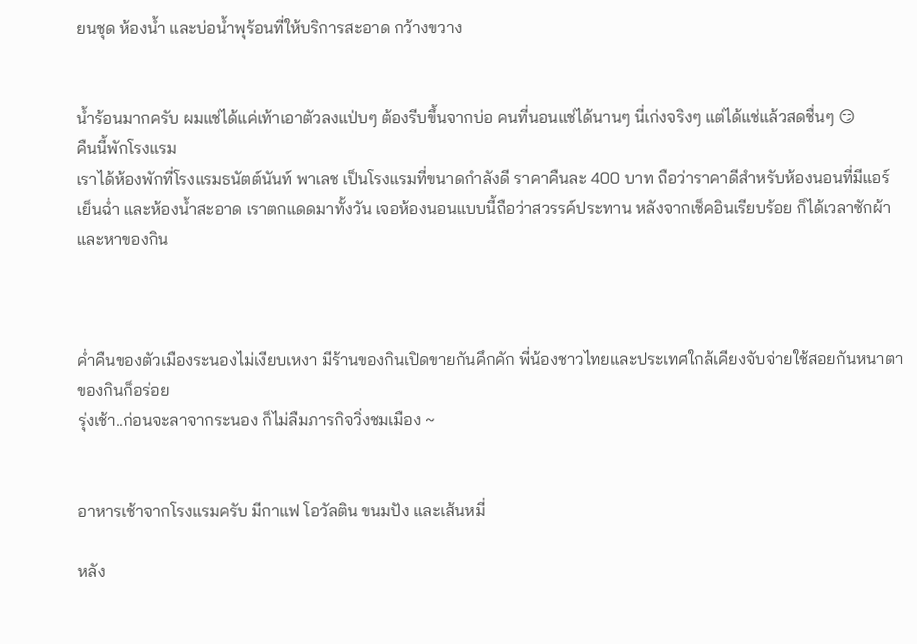ยนชุด ห้องน้ำ และบ่อน้ำพุร้อนที่ให้บริการสะอาด กว้างขวาง


น้ำร้อนมากครับ ผมแช่ได้แค่เท้าเอาตัวลงแป่บๆ ต้องรีบขึ้นจากบ่อ คนที่นอนแช่ได้นานๆ นี่เก่งจริงๆ แต่ได้แช่แล้วสดชื่นๆ 😏
คืนนี้พักโรงแรม
เราได้ห้องพักที่โรงแรมธนัตต์นันท์ พาเลช เป็นโรงแรมที่ขนาดกำลังดี ราคาคืนละ 400 บาท ถือว่าราคาดีสำหรับห้องนอนที่มีแอร์เย็นฉ่ำ และห้องน้ำสะอาด เราตกแดดมาทั้งวัน เจอห้องนอนแบบนี้ถือว่าสวรรค์ประทาน หลังจากเช็คอินเรียบร้อย ก็ได้เวลาซักผ้าและหาของกิน



ค่ำคืนของตัวเมืองระนองไม่เงียบเหงา มีร้านของกินเปิดขายกันคึกคัก พี่น้องชาวไทยและประเทศใกล้เคียงจับจ่ายใช้สอยกันหนาตา ของกินก็อร่อย
รุ่งเช้า..ก่อนจะลาจากระนอง ก็ไม่ลืมภารกิจวิ่งชมเมือง ~


อาหารเช้าจากโรงแรมครับ มีกาแฟ โอวัลติน ขนมปัง และเส้นหมี่

หลัง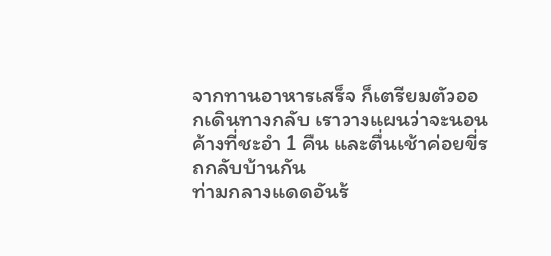จากทานอาหารเสร็จ ก็เตรียมตัวออกเดินทางกลับ เราวางแผนว่าจะนอนค้างที่ชะอำ 1 คืน และตื่นเช้าค่อยขี่รถกลับบ้านกัน
ท่ามกลางแดดอันร้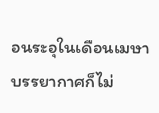อนระอุในเดือนเมษา บรรยากาศก็ไม่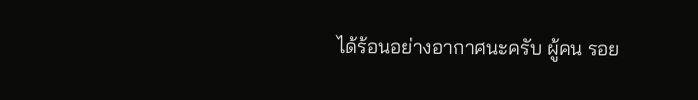ได้ร้อนอย่างอากาศนะครับ ผู้คน รอย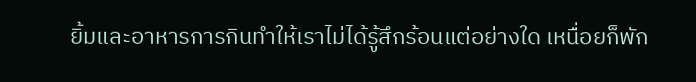ยิ้มและอาหารการกินทำให้เราไม่ได้รู้สึกร้อนแต่อย่างใด เหนื่อยก็พัก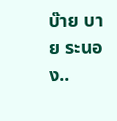บ๊าย บาย ระนอง..